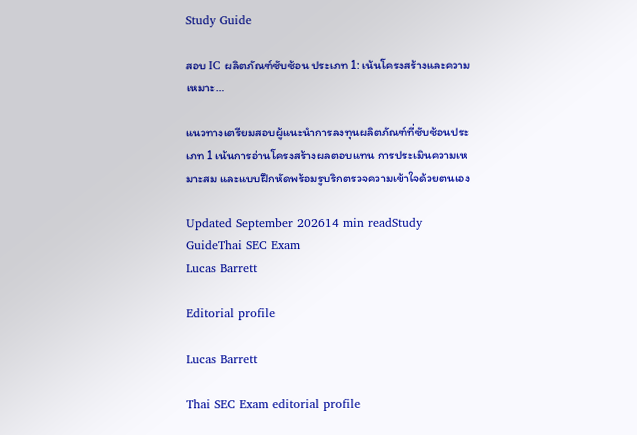Study Guide

สอบ IC ผลิตภัณฑ์ซับซ้อน ประเภท 1: เน้นโครงสร้างและความเหมาะ…

แนวทางเตรียมสอบผู้แนะนำการลงทุนผลิตภัณฑ์ที่ซับซ้อนประเภท 1 เน้นการอ่านโครงสร้างผลตอบแทน การประเมินความเหมาะสม และแบบฝึกหัดพร้อมรูบริกตรวจความเข้าใจด้วยตนเอง

Updated September 202614 min readStudy GuideThai SEC Exam
Lucas Barrett

Editorial profile

Lucas Barrett

Thai SEC Exam editorial profile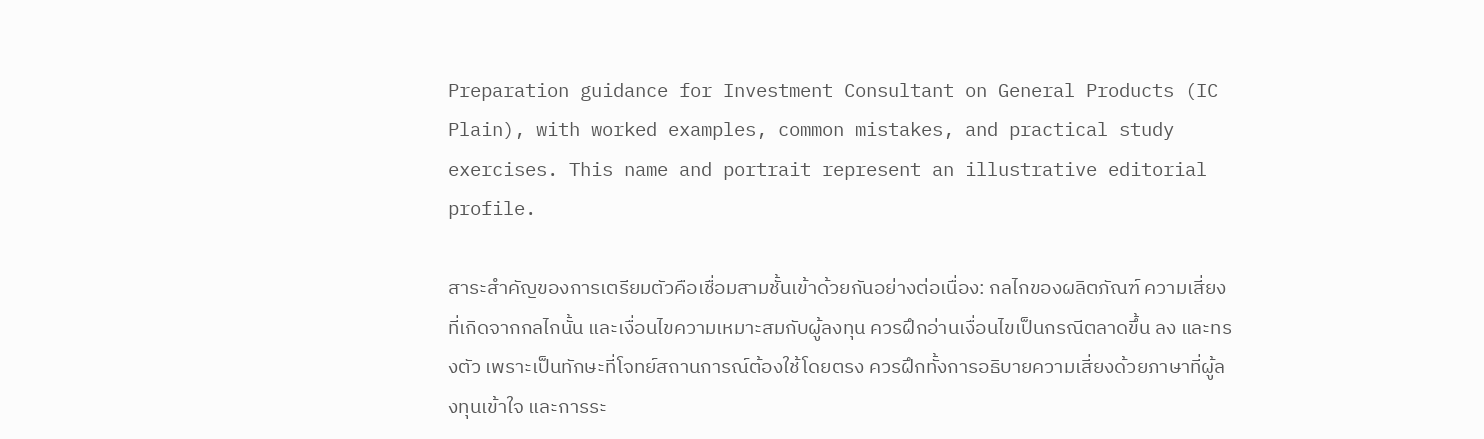Preparation guidance for Investment Consultant on General Products (IC Plain), with worked examples, common mistakes, and practical study exercises. This name and portrait represent an illustrative editorial profile.

สาระสำคัญของการเตรียมตัวคือเชื่อมสามชั้นเข้าด้วยกันอย่างต่อเนื่อง: กลไกของผลิตภัณฑ์ ความเสี่ยงที่เกิดจากกลไกนั้น และเงื่อนไขความเหมาะสมกับผู้ลงทุน ควรฝึกอ่านเงื่อนไขเป็นกรณีตลาดขึ้น ลง และทรงตัว เพราะเป็นทักษะที่โจทย์สถานการณ์ต้องใช้โดยตรง ควรฝึกทั้งการอธิบายความเสี่ยงด้วยภาษาที่ผู้ลงทุนเข้าใจ และการระ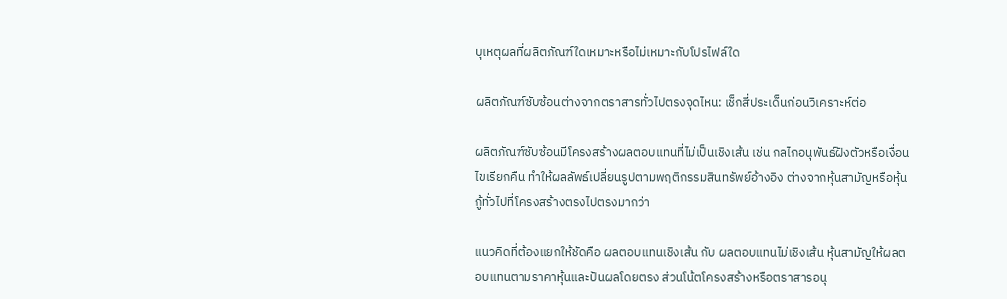บุเหตุผลที่ผลิตภัณฑ์ใดเหมาะหรือไม่เหมาะกับโปรไฟล์ใด

ผลิตภัณฑ์ซับซ้อนต่างจากตราสารทั่วไปตรงจุดไหน: เช็กสี่ประเด็นก่อนวิเคราะห์ต่อ

ผลิตภัณฑ์ซับซ้อนมีโครงสร้างผลตอบแทนที่ไม่เป็นเชิงเส้น เช่น กลไกอนุพันธ์ฝังตัวหรือเงื่อนไขเรียกคืน ทำให้ผลลัพธ์เปลี่ยนรูปตามพฤติกรรมสินทรัพย์อ้างอิง ต่างจากหุ้นสามัญหรือหุ้นกู้ทั่วไปที่โครงสร้างตรงไปตรงมากว่า

แนวคิดที่ต้องแยกให้ชัดคือ ผลตอบแทนเชิงเส้น กับ ผลตอบแทนไม่เชิงเส้น หุ้นสามัญให้ผลตอบแทนตามราคาหุ้นและปันผลโดยตรง ส่วนโน้ตโครงสร้างหรือตราสารอนุ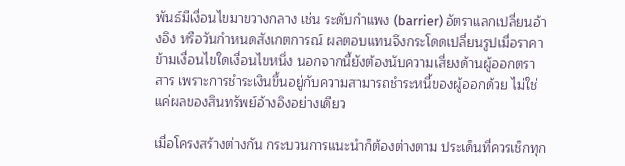พันธ์มีเงื่อนไขมาขวางกลาง เช่น ระดับกำแพง (barrier) อัตราแลกเปลี่ยนอ้างอิง หรือวันกำหนดสังเกตการณ์ ผลตอบแทนจึงกระโดดเปลี่ยนรูปเมื่อราคาข้ามเงื่อนไขใดเงื่อนไขหนึ่ง นอกจากนี้ยังต้องนับความเสี่ยงด้านผู้ออกตราสาร เพราะการชำระเงินขึ้นอยู่กับความสามารถชำระหนี้ของผู้ออกด้วย ไม่ใช่แค่ผลของสินทรัพย์อ้างอิงอย่างเดียว

เมื่อโครงสร้างต่างกัน กระบวนการแนะนำก็ต้องต่างตาม ประเด็นที่ควรเช็กทุก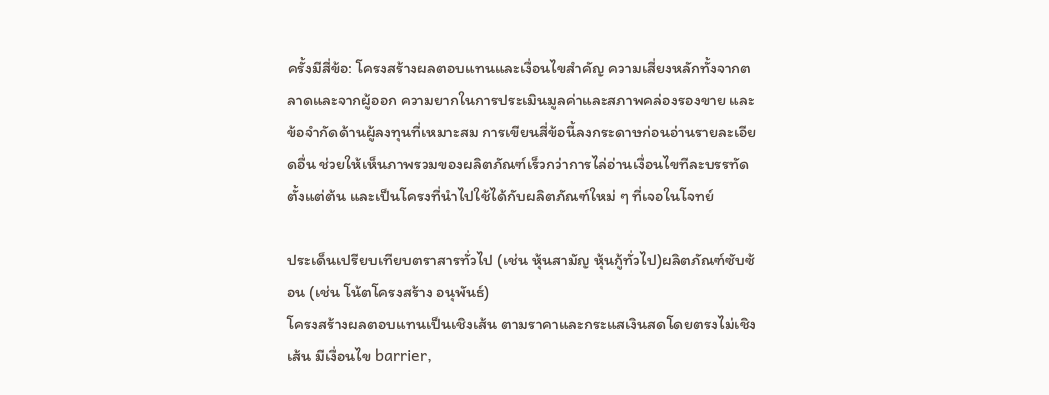ครั้งมีสี่ข้อ: โครงสร้างผลตอบแทนและเงื่อนไขสำคัญ ความเสี่ยงหลักทั้งจากตลาดและจากผู้ออก ความยากในการประเมินมูลค่าและสภาพคล่องรองขาย และข้อจำกัดด้านผู้ลงทุนที่เหมาะสม การเขียนสี่ข้อนี้ลงกระดาษก่อนอ่านรายละเอียดอื่น ช่วยให้เห็นภาพรวมของผลิตภัณฑ์เร็วกว่าการไล่อ่านเงื่อนไขทีละบรรทัดตั้งแต่ต้น และเป็นโครงที่นำไปใช้ได้กับผลิตภัณฑ์ใหม่ ๆ ที่เจอในโจทย์

ประเด็นเปรียบเทียบตราสารทั่วไป (เช่น หุ้นสามัญ หุ้นกู้ทั่วไป)ผลิตภัณฑ์ซับซ้อน (เช่น โน้ตโครงสร้าง อนุพันธ์)
โครงสร้างผลตอบแทนเป็นเชิงเส้น ตามราคาและกระแสเงินสดโดยตรงไม่เชิงเส้น มีเงื่อนไข barrier,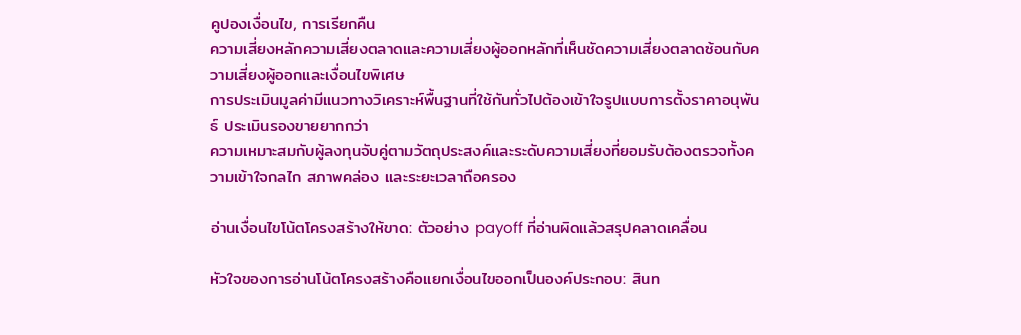คูปองเงื่อนไข, การเรียกคืน
ความเสี่ยงหลักความเสี่ยงตลาดและความเสี่ยงผู้ออกหลักที่เห็นชัดความเสี่ยงตลาดซ้อนกับความเสี่ยงผู้ออกและเงื่อนไขพิเศษ
การประเมินมูลค่ามีแนวทางวิเคราะห์พื้นฐานที่ใช้กันทั่วไปต้องเข้าใจรูปแบบการตั้งราคาอนุพันธ์ ประเมินรองขายยากกว่า
ความเหมาะสมกับผู้ลงทุนจับคู่ตามวัตถุประสงค์และระดับความเสี่ยงที่ยอมรับต้องตรวจทั้งความเข้าใจกลไก สภาพคล่อง และระยะเวลาถือครอง

อ่านเงื่อนไขโน้ตโครงสร้างให้ขาด: ตัวอย่าง payoff ที่อ่านผิดแล้วสรุปคลาดเคลื่อน

หัวใจของการอ่านโน้ตโครงสร้างคือแยกเงื่อนไขออกเป็นองค์ประกอบ: สินท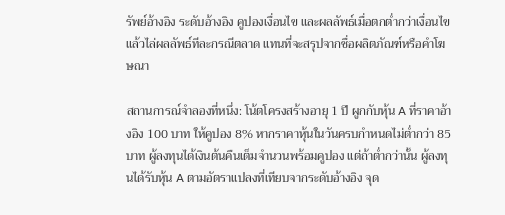รัพย์อ้างอิง ระดับอ้างอิง คูปองเงื่อนไข และผลลัพธ์เมื่อตกต่ำกว่าเงื่อนไข แล้วไล่ผลลัพธ์ทีละกรณีตลาด แทนที่จะสรุปจากชื่อผลิตภัณฑ์หรือคำโฆษณา

สถานการณ์จำลองที่หนึ่ง: โน้ตโครงสร้างอายุ 1 ปี ผูกกับหุ้น A ที่ราคาอ้างอิง 100 บาท ให้คูปอง 8% หากราคาหุ้นในวันครบกำหนดไม่ต่ำกว่า 85 บาท ผู้ลงทุนได้เงินต้นคืนเต็มจำนวนพร้อมคูปอง แต่ถ้าต่ำกว่านั้น ผู้ลงทุนได้รับหุ้น A ตามอัตราแปลงที่เทียบจากระดับอ้างอิง จุด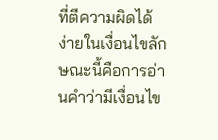ที่ตีความผิดได้ง่ายในเงื่อนไขลักษณะนี้คือการอ่านคำว่ามีเงื่อนไข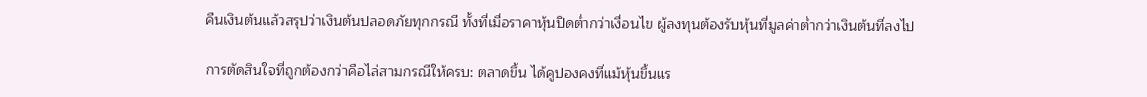คืนเงินต้นแล้วสรุปว่าเงินต้นปลอดภัยทุกกรณี ทั้งที่เมื่อราคาหุ้นปิดต่ำกว่าเงื่อนไข ผู้ลงทุนต้องรับหุ้นที่มูลค่าต่ำกว่าเงินต้นที่ลงไป

การตัดสินใจที่ถูกต้องกว่าคือไล่สามกรณีให้ครบ: ตลาดขึ้น ได้คูปองคงที่แม้หุ้นขึ้นแร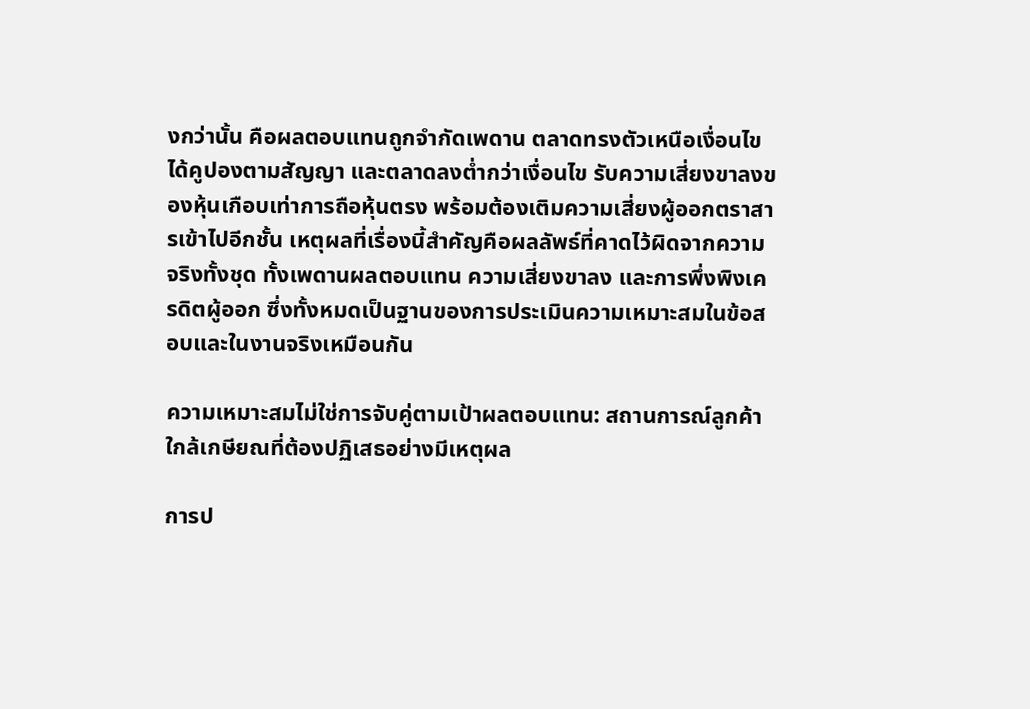งกว่านั้น คือผลตอบแทนถูกจำกัดเพดาน ตลาดทรงตัวเหนือเงื่อนไข ได้คูปองตามสัญญา และตลาดลงต่ำกว่าเงื่อนไข รับความเสี่ยงขาลงของหุ้นเกือบเท่าการถือหุ้นตรง พร้อมต้องเติมความเสี่ยงผู้ออกตราสารเข้าไปอีกชั้น เหตุผลที่เรื่องนี้สำคัญคือผลลัพธ์ที่คาดไว้ผิดจากความจริงทั้งชุด ทั้งเพดานผลตอบแทน ความเสี่ยงขาลง และการพึ่งพิงเครดิตผู้ออก ซึ่งทั้งหมดเป็นฐานของการประเมินความเหมาะสมในข้อสอบและในงานจริงเหมือนกัน

ความเหมาะสมไม่ใช่การจับคู่ตามเป้าผลตอบแทน: สถานการณ์ลูกค้าใกล้เกษียณที่ต้องปฏิเสธอย่างมีเหตุผล

การป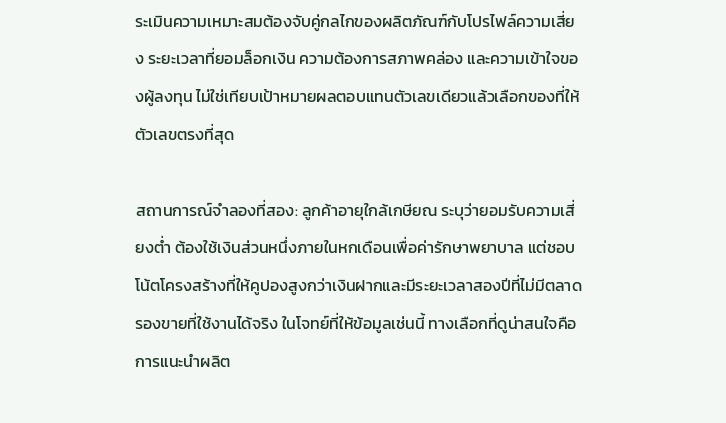ระเมินความเหมาะสมต้องจับคู่กลไกของผลิตภัณฑ์กับโปรไฟล์ความเสี่ยง ระยะเวลาที่ยอมล็อกเงิน ความต้องการสภาพคล่อง และความเข้าใจของผู้ลงทุน ไม่ใช่เทียบเป้าหมายผลตอบแทนตัวเลขเดียวแล้วเลือกของที่ให้ตัวเลขตรงที่สุด

สถานการณ์จำลองที่สอง: ลูกค้าอายุใกล้เกษียณ ระบุว่ายอมรับความเสี่ยงต่ำ ต้องใช้เงินส่วนหนึ่งภายในหกเดือนเพื่อค่ารักษาพยาบาล แต่ชอบโน้ตโครงสร้างที่ให้คูปองสูงกว่าเงินฝากและมีระยะเวลาสองปีที่ไม่มีตลาดรองขายที่ใช้งานได้จริง ในโจทย์ที่ให้ข้อมูลเช่นนี้ ทางเลือกที่ดูน่าสนใจคือการแนะนำผลิต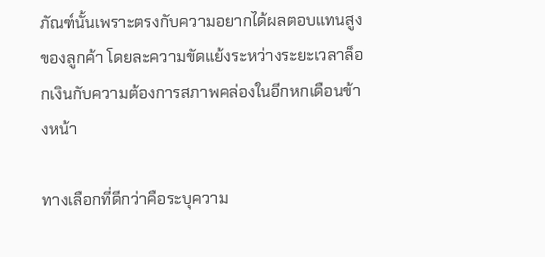ภัณฑ์นั้นเพราะตรงกับความอยากได้ผลตอบแทนสูงของลูกค้า โดยละความขัดแย้งระหว่างระยะเวลาล็อกเงินกับความต้องการสภาพคล่องในอีกหกเดือนข้างหน้า

ทางเลือกที่ดีกว่าคือระบุความ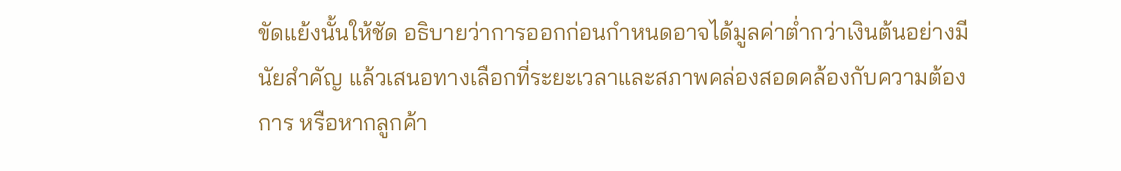ขัดแย้งนั้นให้ชัด อธิบายว่าการออกก่อนกำหนดอาจได้มูลค่าต่ำกว่าเงินต้นอย่างมีนัยสำคัญ แล้วเสนอทางเลือกที่ระยะเวลาและสภาพคล่องสอดคล้องกับความต้องการ หรือหากลูกค้า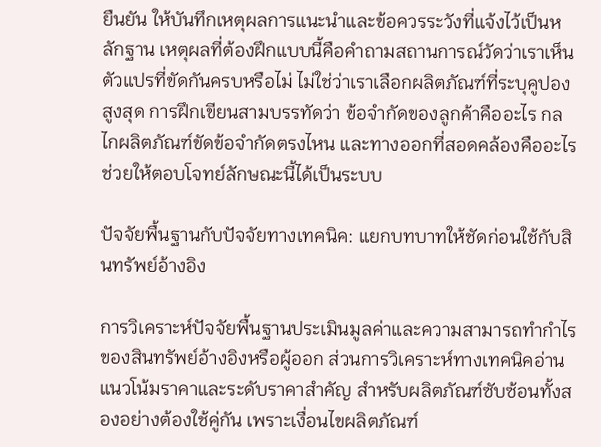ยืนยัน ให้บันทึกเหตุผลการแนะนำและข้อควรระวังที่แจ้งไว้เป็นหลักฐาน เหตุผลที่ต้องฝึกแบบนี้คือคำถามสถานการณ์วัดว่าเราเห็นตัวแปรที่ขัดกันครบหรือไม่ ไม่ใช่ว่าเราเลือกผลิตภัณฑ์ที่ระบุคูปองสูงสุด การฝึกเขียนสามบรรทัดว่า ข้อจำกัดของลูกค้าคืออะไร กลไกผลิตภัณฑ์ขัดข้อจำกัดตรงไหน และทางออกที่สอดคล้องคืออะไร ช่วยให้ตอบโจทย์ลักษณะนี้ได้เป็นระบบ

ปัจจัยพื้นฐานกับปัจจัยทางเทคนิค: แยกบทบาทให้ชัดก่อนใช้กับสินทรัพย์อ้างอิง

การวิเคราะห์ปัจจัยพื้นฐานประเมินมูลค่าและความสามารถทำกำไรของสินทรัพย์อ้างอิงหรือผู้ออก ส่วนการวิเคราะห์ทางเทคนิคอ่านแนวโน้มราคาและระดับราคาสำคัญ สำหรับผลิตภัณฑ์ซับซ้อนทั้งสองอย่างต้องใช้คู่กัน เพราะเงื่อนไขผลิตภัณฑ์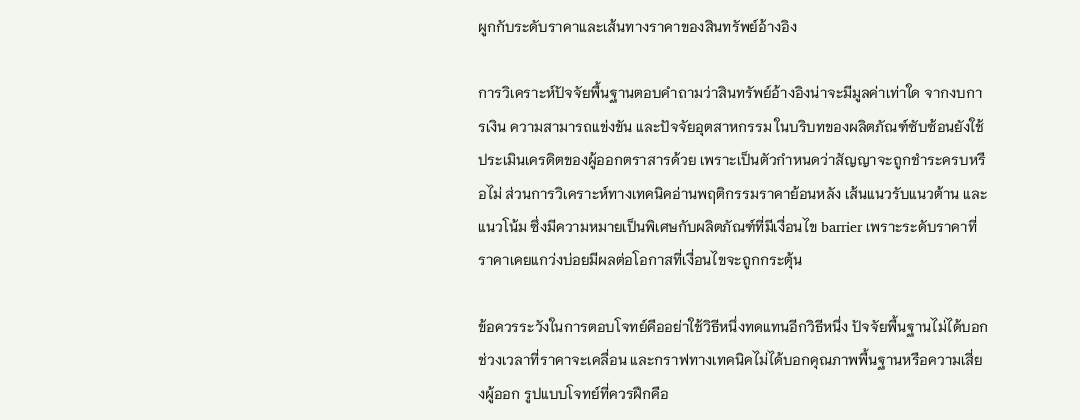ผูกกับระดับราคาและเส้นทางราคาของสินทรัพย์อ้างอิง

การวิเคราะห์ปัจจัยพื้นฐานตอบคำถามว่าสินทรัพย์อ้างอิงน่าจะมีมูลค่าเท่าใด จากงบการเงิน ความสามารถแข่งขัน และปัจจัยอุตสาหกรรม ในบริบทของผลิตภัณฑ์ซับซ้อนยังใช้ประเมินเครดิตของผู้ออกตราสารด้วย เพราะเป็นตัวกำหนดว่าสัญญาจะถูกชำระครบหรือไม่ ส่วนการวิเคราะห์ทางเทคนิคอ่านพฤติกรรมราคาย้อนหลัง เส้นแนวรับแนวต้าน และแนวโน้ม ซึ่งมีความหมายเป็นพิเศษกับผลิตภัณฑ์ที่มีเงื่อนไข barrier เพราะระดับราคาที่ราคาเคยแกว่งบ่อยมีผลต่อโอกาสที่เงื่อนไขจะถูกกระตุ้น

ข้อควรระวังในการตอบโจทย์คืออย่าใช้วิธีหนึ่งทดแทนอีกวิธีหนึ่ง ปัจจัยพื้นฐานไม่ได้บอกช่วงเวลาที่ราคาจะเคลื่อน และกราฟทางเทคนิคไม่ได้บอกคุณภาพพื้นฐานหรือความเสี่ยงผู้ออก รูปแบบโจทย์ที่ควรฝึกคือ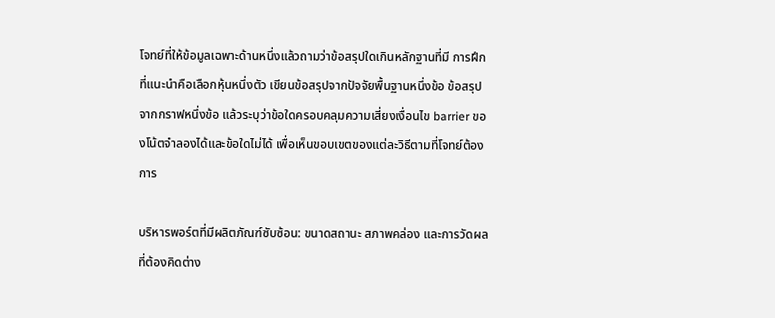โจทย์ที่ให้ข้อมูลเฉพาะด้านหนึ่งแล้วถามว่าข้อสรุปใดเกินหลักฐานที่มี การฝึกที่แนะนำคือเลือกหุ้นหนึ่งตัว เขียนข้อสรุปจากปัจจัยพื้นฐานหนึ่งข้อ ข้อสรุปจากกราฟหนึ่งข้อ แล้วระบุว่าข้อใดครอบคลุมความเสี่ยงเงื่อนไข barrier ของโน้ตจำลองได้และข้อใดไม่ได้ เพื่อเห็นขอบเขตของแต่ละวิธีตามที่โจทย์ต้องการ

บริหารพอร์ตที่มีผลิตภัณฑ์ซับซ้อน: ขนาดสถานะ สภาพคล่อง และการวัดผลที่ต้องคิดต่าง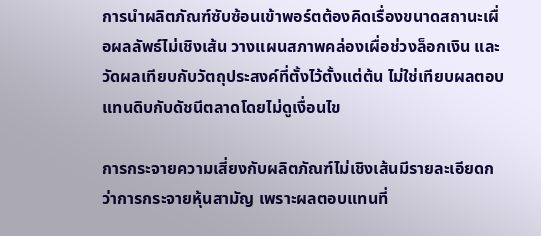การนำผลิตภัณฑ์ซับซ้อนเข้าพอร์ตต้องคิดเรื่องขนาดสถานะเผื่อผลลัพธ์ไม่เชิงเส้น วางแผนสภาพคล่องเผื่อช่วงล็อกเงิน และวัดผลเทียบกับวัตถุประสงค์ที่ตั้งไว้ตั้งแต่ต้น ไม่ใช่เทียบผลตอบแทนดิบกับดัชนีตลาดโดยไม่ดูเงื่อนไข

การกระจายความเสี่ยงกับผลิตภัณฑ์ไม่เชิงเส้นมีรายละเอียดกว่าการกระจายหุ้นสามัญ เพราะผลตอบแทนที่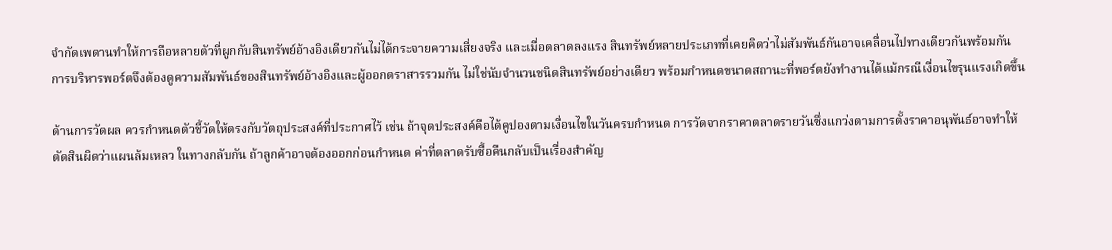จำกัดเพดานทำให้การถือหลายตัวที่ผูกกับสินทรัพย์อ้างอิงเดียวกันไม่ได้กระจายความเสี่ยงจริง และเมื่อตลาดลงแรง สินทรัพย์หลายประเภทที่เคยคิดว่าไม่สัมพันธ์กันอาจเคลื่อนไปทางเดียวกันพร้อมกัน การบริหารพอร์ตจึงต้องดูความสัมพันธ์ของสินทรัพย์อ้างอิงและผู้ออกตราสารรวมกัน ไม่ใช่นับจำนวนชนิดสินทรัพย์อย่างเดียว พร้อมกำหนดขนาดสถานะที่พอร์ตยังทำงานได้แม้กรณีเงื่อนไขรุนแรงเกิดขึ้น

ด้านการวัดผล ควรกำหนดตัวชี้วัดให้ตรงกับวัตถุประสงค์ที่ประกาศไว้ เช่น ถ้าจุดประสงค์คือได้คูปองตามเงื่อนไขในวันครบกำหนด การวัดจากราคาตลาดรายวันซึ่งแกว่งตามการตั้งราคาอนุพันธ์อาจทำให้ตัดสินผิดว่าแผนล้มเหลว ในทางกลับกัน ถ้าลูกค้าอาจต้องออกก่อนกำหนด ค่าที่ตลาดรับซื้อคืนกลับเป็นเรื่องสำคัญ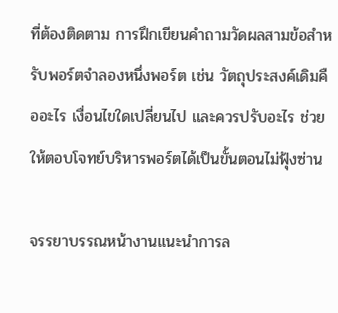ที่ต้องติดตาม การฝึกเขียนคำถามวัดผลสามข้อสำหรับพอร์ตจำลองหนึ่งพอร์ต เช่น วัตถุประสงค์เดิมคืออะไร เงื่อนไขใดเปลี่ยนไป และควรปรับอะไร ช่วยให้ตอบโจทย์บริหารพอร์ตได้เป็นขั้นตอนไม่ฟุ้งซ่าน

จรรยาบรรณหน้างานแนะนำการล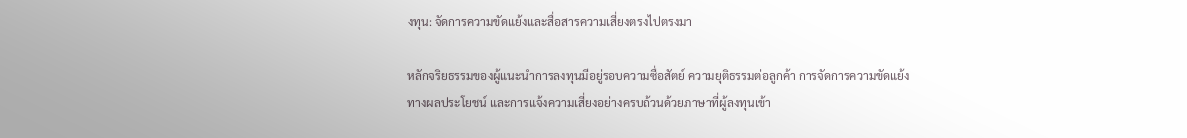งทุน: จัดการความขัดแย้งและสื่อสารความเสี่ยงตรงไปตรงมา

หลักจริยธรรมของผู้แนะนำการลงทุนมีอยู่รอบความซื่อสัตย์ ความยุติธรรมต่อลูกค้า การจัดการความขัดแย้งทางผลประโยชน์ และการแจ้งความเสี่ยงอย่างครบถ้วนด้วยภาษาที่ผู้ลงทุนเข้า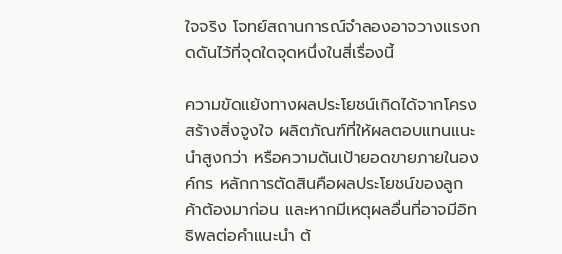ใจจริง โจทย์สถานการณ์จำลองอาจวางแรงกดดันไว้ที่จุดใดจุดหนึ่งในสี่เรื่องนี้

ความขัดแย้งทางผลประโยชน์เกิดได้จากโครงสร้างสิ่งจูงใจ ผลิตภัณฑ์ที่ให้ผลตอบแทนแนะนำสูงกว่า หรือความดันเป้ายอดขายภายในองค์กร หลักการตัดสินคือผลประโยชน์ของลูกค้าต้องมาก่อน และหากมีเหตุผลอื่นที่อาจมีอิทธิพลต่อคำแนะนำ ต้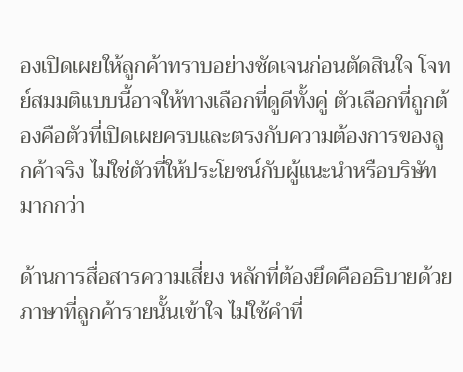องเปิดเผยให้ลูกค้าทราบอย่างชัดเจนก่อนตัดสินใจ โจทย์สมมติแบบนี้อาจให้ทางเลือกที่ดูดีทั้งคู่ ตัวเลือกที่ถูกต้องคือตัวที่เปิดเผยครบและตรงกับความต้องการของลูกค้าจริง ไม่ใช่ตัวที่ให้ประโยชน์กับผู้แนะนำหรือบริษัทมากกว่า

ด้านการสื่อสารความเสี่ยง หลักที่ต้องยึดคืออธิบายด้วยภาษาที่ลูกค้ารายนั้นเข้าใจ ไม่ใช้คำที่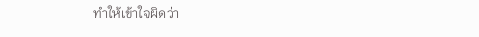ทำให้เข้าใจผิดว่า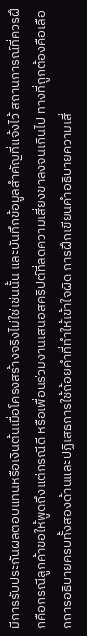มีการรับประกันผลตอบแทนหรือเงินต้นเมื่อโครงสร้างจริงไม่ใช่เช่นนั้น และบันทึกข้อมูลสำคัญที่แจ้งไว้ สถานการณ์ที่ควรฝึกคือกรณีลูกค้าขอให้พูดถึงแต่กรณีดี หรือเพื่อนร่วมงานเสนอสคริปต์ที่ลดความเสี่ยงขาลงจนเกินไป ทางที่ถูกต้องคือเลือกการอธิบายครบทั้งสองด้านและปฏิเสธการใช้ถ้อยคำที่ทำให้เข้าใจผิด การฝึกเขียนคำอธิบายความเสี่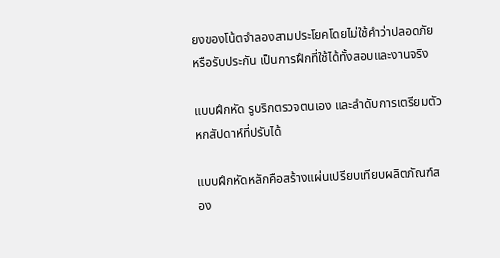ยงของโน้ตจำลองสามประโยคโดยไม่ใช้คำว่าปลอดภัยหรือรับประกัน เป็นการฝึกที่ใช้ได้ทั้งสอบและงานจริง

แบบฝึกหัด รูบริกตรวจตนเอง และลำดับการเตรียมตัวหกสัปดาห์ที่ปรับได้

แบบฝึกหัดหลักคือสร้างแผ่นเปรียบเทียบผลิตภัณฑ์สอง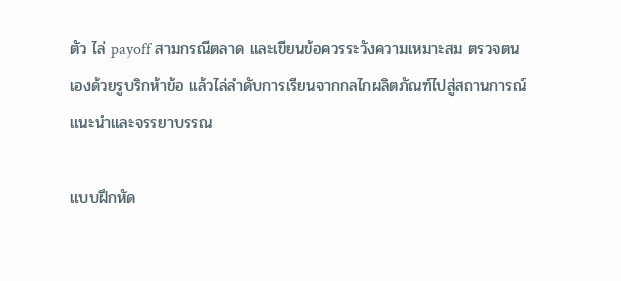ตัว ไล่ payoff สามกรณีตลาด และเขียนข้อควรระวังความเหมาะสม ตรวจตนเองด้วยรูบริกห้าข้อ แล้วไล่ลำดับการเรียนจากกลไกผลิตภัณฑ์ไปสู่สถานการณ์แนะนำและจรรยาบรรณ

แบบฝึกหัด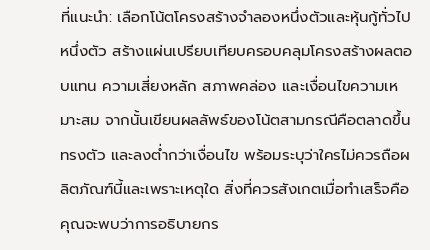ที่แนะนำ: เลือกโน้ตโครงสร้างจำลองหนึ่งตัวและหุ้นกู้ทั่วไปหนึ่งตัว สร้างแผ่นเปรียบเทียบครอบคลุมโครงสร้างผลตอบแทน ความเสี่ยงหลัก สภาพคล่อง และเงื่อนไขความเหมาะสม จากนั้นเขียนผลลัพธ์ของโน้ตสามกรณีคือตลาดขึ้น ทรงตัว และลงต่ำกว่าเงื่อนไข พร้อมระบุว่าใครไม่ควรถือผลิตภัณฑ์นี้และเพราะเหตุใด สิ่งที่ควรสังเกตเมื่อทำเสร็จคือคุณจะพบว่าการอธิบายกร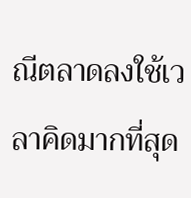ณีตลาดลงใช้เวลาคิดมากที่สุด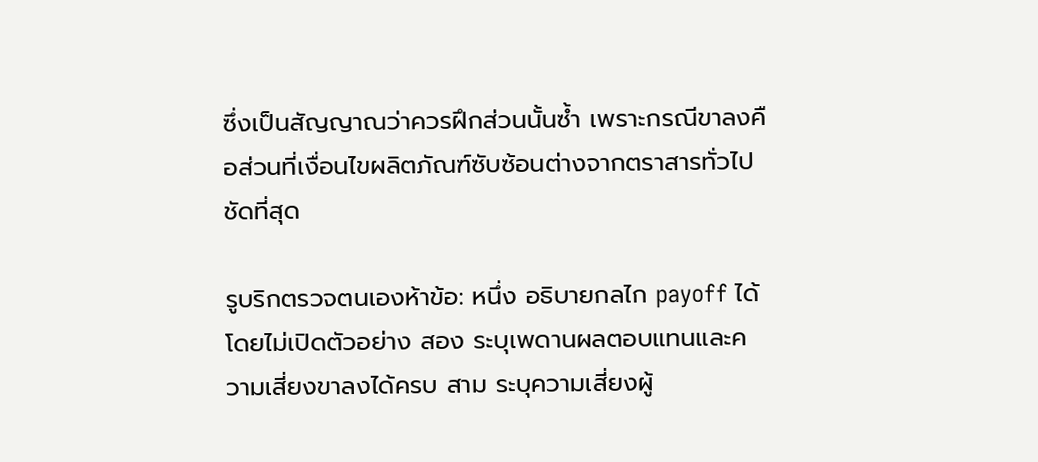ซึ่งเป็นสัญญาณว่าควรฝึกส่วนนั้นซ้ำ เพราะกรณีขาลงคือส่วนที่เงื่อนไขผลิตภัณฑ์ซับซ้อนต่างจากตราสารทั่วไปชัดที่สุด

รูบริกตรวจตนเองห้าข้อ: หนึ่ง อธิบายกลไก payoff ได้โดยไม่เปิดตัวอย่าง สอง ระบุเพดานผลตอบแทนและความเสี่ยงขาลงได้ครบ สาม ระบุความเสี่ยงผู้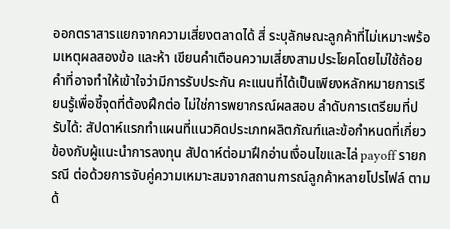ออกตราสารแยกจากความเสี่ยงตลาดได้ สี่ ระบุลักษณะลูกค้าที่ไม่เหมาะพร้อมเหตุผลสองข้อ และห้า เขียนคำเตือนความเสี่ยงสามประโยคโดยไม่ใช้ถ้อยคำที่อาจทำให้เข้าใจว่ามีการรับประกัน คะแนนที่ได้เป็นเพียงหลักหมายการเรียนรู้เพื่อชี้จุดที่ต้องฝึกต่อ ไม่ใช่การพยากรณ์ผลสอบ ลำดับการเตรียมที่ปรับได้: สัปดาห์แรกทำแผนที่แนวคิดประเภทผลิตภัณฑ์และข้อกำหนดที่เกี่ยวข้องกับผู้แนะนำการลงทุน สัปดาห์ต่อมาฝึกอ่านเงื่อนไขและไล่ payoff รายกรณี ต่อด้วยการจับคู่ความเหมาะสมจากสถานการณ์ลูกค้าหลายโปรไฟล์ ตามด้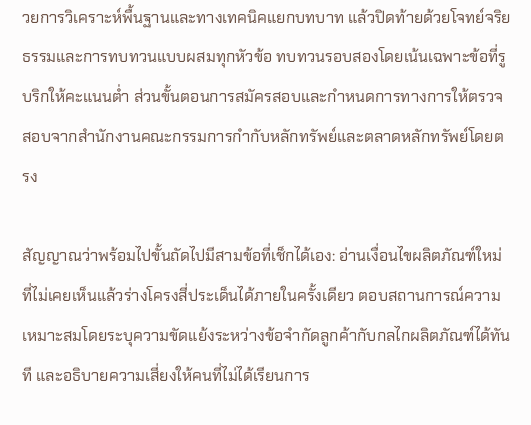วยการวิเคราะห์พื้นฐานและทางเทคนิคแยกบทบาท แล้วปิดท้ายด้วยโจทย์จริยธรรมและการทบทวนแบบผสมทุกหัวข้อ ทบทวนรอบสองโดยเน้นเฉพาะข้อที่รูบริกให้คะแนนต่ำ ส่วนขั้นตอนการสมัครสอบและกำหนดการทางการให้ตรวจสอบจากสำนักงานคณะกรรมการกำกับหลักทรัพย์และตลาดหลักทรัพย์โดยตรง

สัญญาณว่าพร้อมไปขั้นถัดไปมีสามข้อที่เช็กได้เอง: อ่านเงื่อนไขผลิตภัณฑ์ใหม่ที่ไม่เคยเห็นแล้วร่างโครงสี่ประเด็นได้ภายในครั้งเดียว ตอบสถานการณ์ความเหมาะสมโดยระบุความขัดแย้งระหว่างข้อจำกัดลูกค้ากับกลไกผลิตภัณฑ์ได้ทันที และอธิบายความเสี่ยงให้คนที่ไม่ได้เรียนการ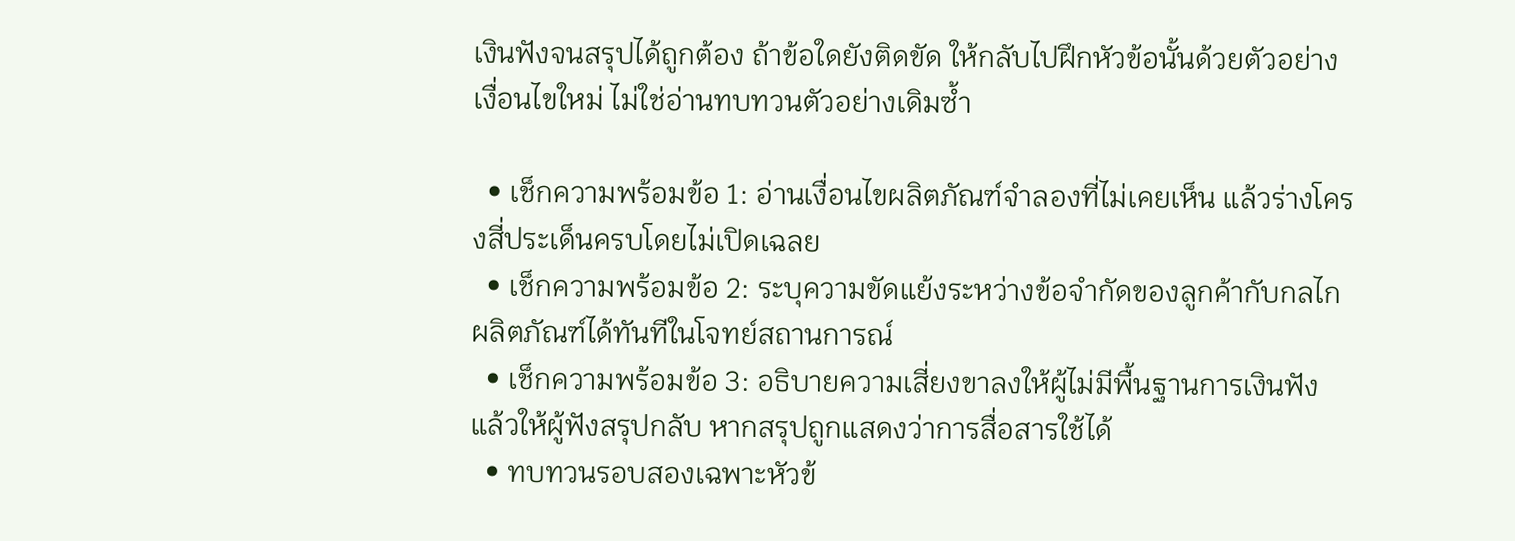เงินฟังจนสรุปได้ถูกต้อง ถ้าข้อใดยังติดขัด ให้กลับไปฝึกหัวข้อนั้นด้วยตัวอย่างเงื่อนไขใหม่ ไม่ใช่อ่านทบทวนตัวอย่างเดิมซ้ำ

  • เช็กความพร้อมข้อ 1: อ่านเงื่อนไขผลิตภัณฑ์จำลองที่ไม่เคยเห็น แล้วร่างโครงสี่ประเด็นครบโดยไม่เปิดเฉลย
  • เช็กความพร้อมข้อ 2: ระบุความขัดแย้งระหว่างข้อจำกัดของลูกค้ากับกลไกผลิตภัณฑ์ได้ทันทีในโจทย์สถานการณ์
  • เช็กความพร้อมข้อ 3: อธิบายความเสี่ยงขาลงให้ผู้ไม่มีพื้นฐานการเงินฟัง แล้วให้ผู้ฟังสรุปกลับ หากสรุปถูกแสดงว่าการสื่อสารใช้ได้
  • ทบทวนรอบสองเฉพาะหัวข้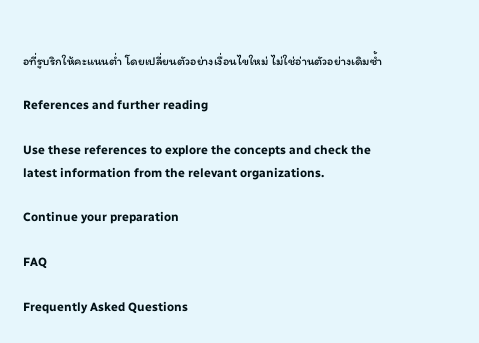อที่รูบริกให้คะแนนต่ำ โดยเปลี่ยนตัวอย่างเงื่อนไขใหม่ ไม่ใช่อ่านตัวอย่างเดิมซ้ำ

References and further reading

Use these references to explore the concepts and check the latest information from the relevant organizations.

Continue your preparation

FAQ

Frequently Asked Questions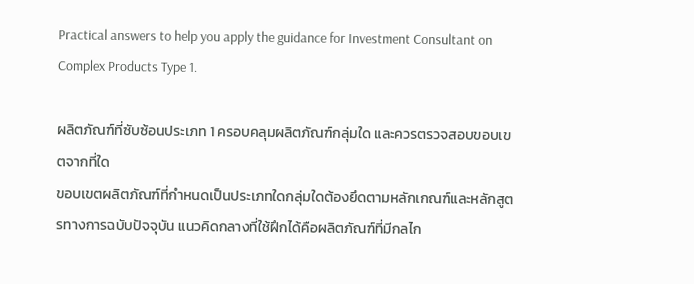Practical answers to help you apply the guidance for Investment Consultant on Complex Products Type 1.

ผลิตภัณฑ์ที่ซับซ้อนประเภท 1 ครอบคลุมผลิตภัณฑ์กลุ่มใด และควรตรวจสอบขอบเขตจากที่ใด
ขอบเขตผลิตภัณฑ์ที่กำหนดเป็นประเภทใดกลุ่มใดต้องยึดตามหลักเกณฑ์และหลักสูตรทางการฉบับปัจจุบัน แนวคิดกลางที่ใช้ฝึกได้คือผลิตภัณฑ์ที่มีกลไก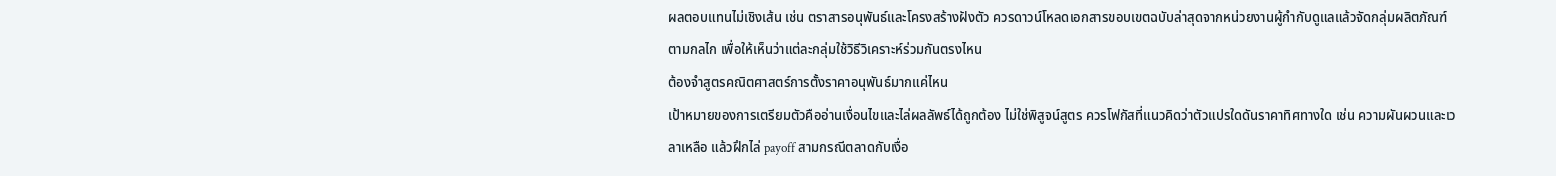ผลตอบแทนไม่เชิงเส้น เช่น ตราสารอนุพันธ์และโครงสร้างฝังตัว ควรดาวน์โหลดเอกสารขอบเขตฉบับล่าสุดจากหน่วยงานผู้กำกับดูแลแล้วจัดกลุ่มผลิตภัณฑ์ตามกลไก เพื่อให้เห็นว่าแต่ละกลุ่มใช้วิธีวิเคราะห์ร่วมกันตรงไหน
ต้องจำสูตรคณิตศาสตร์การตั้งราคาอนุพันธ์มากแค่ไหน
เป้าหมายของการเตรียมตัวคืออ่านเงื่อนไขและไล่ผลลัพธ์ได้ถูกต้อง ไม่ใช่พิสูจน์สูตร ควรโฟกัสที่แนวคิดว่าตัวแปรใดดันราคาทิศทางใด เช่น ความผันผวนและเวลาเหลือ แล้วฝึกไล่ payoff สามกรณีตลาดกับเงื่อ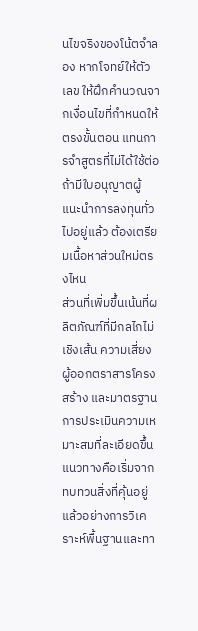นไขจริงของโน้ตจำลอง หากโจทย์ให้ตัวเลข ให้ฝึกคำนวณจากเงื่อนไขที่กำหนดให้ตรงขั้นตอน แทนการจำสูตรที่ไม่ได้ใช้ต่อ
ถ้ามีใบอนุญาตผู้แนะนำการลงทุนทั่วไปอยู่แล้ว ต้องเตรียมเนื้อหาส่วนใหม่ตรงไหน
ส่วนที่เพิ่มขึ้นเน้นที่ผลิตภัณฑ์ที่มีกลไกไม่เชิงเส้น ความเสี่ยงผู้ออกตราสารโครงสร้าง และมาตรฐานการประเมินความเหมาะสมที่ละเอียดขึ้น แนวทางคือเริ่มจากทบทวนสิ่งที่คุ้นอยู่แล้วอย่างการวิเคราะห์พื้นฐานและทา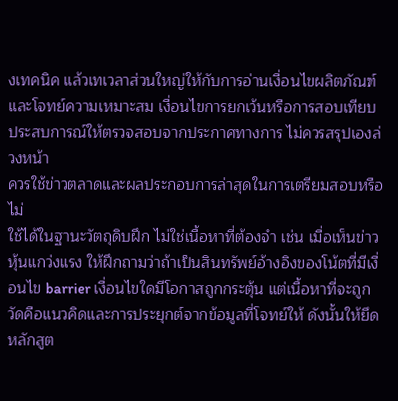งเทคนิค แล้วเทเวลาส่วนใหญ่ให้กับการอ่านเงื่อนไขผลิตภัณฑ์และโจทย์ความเหมาะสม เงื่อนไขการยกเว้นหรือการสอบเทียบประสบการณ์ให้ตรวจสอบจากประกาศทางการ ไม่ควรสรุปเองล่วงหน้า
ควรใช้ข่าวตลาดและผลประกอบการล่าสุดในการเตรียมสอบหรือไม่
ใช้ได้ในฐานะวัตถุดิบฝึก ไม่ใช่เนื้อหาที่ต้องจำ เช่น เมื่อเห็นข่าวหุ้นแกว่งแรง ให้ฝึกถามว่าถ้าเป็นสินทรัพย์อ้างอิงของโน้ตที่มีเงื่อนไข barrier เงื่อนไขใดมีโอกาสถูกกระตุ้น แต่เนื้อหาที่จะถูกวัดคือแนวคิดและการประยุกต์จากข้อมูลที่โจทย์ให้ ดังนั้นให้ยึดหลักสูต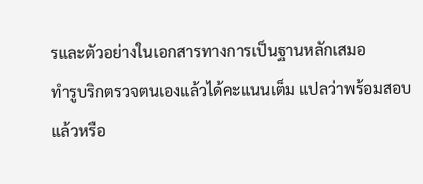รและตัวอย่างในเอกสารทางการเป็นฐานหลักเสมอ
ทำรูบริกตรวจตนเองแล้วได้คะแนนเต็ม แปลว่าพร้อมสอบแล้วหรือ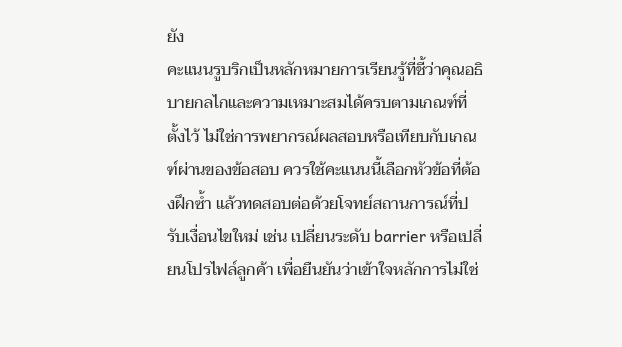ยัง
คะแนนรูบริกเป็นหลักหมายการเรียนรู้ที่ชี้ว่าคุณอธิบายกลไกและความเหมาะสมได้ครบตามเกณฑ์ที่ตั้งไว้ ไม่ใช่การพยากรณ์ผลสอบหรือเทียบกับเกณฑ์ผ่านของข้อสอบ ควรใช้คะแนนนี้เลือกหัวข้อที่ต้องฝึกซ้ำ แล้วทดสอบต่อด้วยโจทย์สถานการณ์ที่ปรับเงื่อนไขใหม่ เช่น เปลี่ยนระดับ barrier หรือเปลี่ยนโปรไฟล์ลูกค้า เพื่อยืนยันว่าเข้าใจหลักการไม่ใช่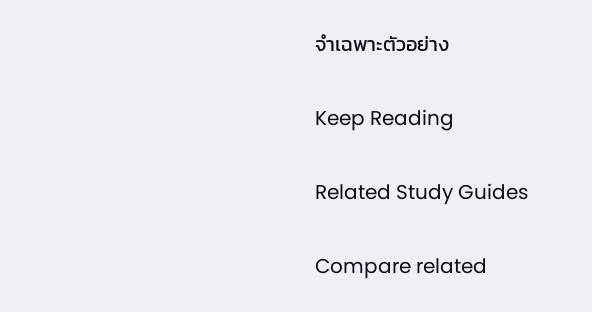จำเฉพาะตัวอย่าง

Keep Reading

Related Study Guides

Compare related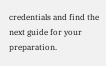credentials and find the next guide for your preparation.